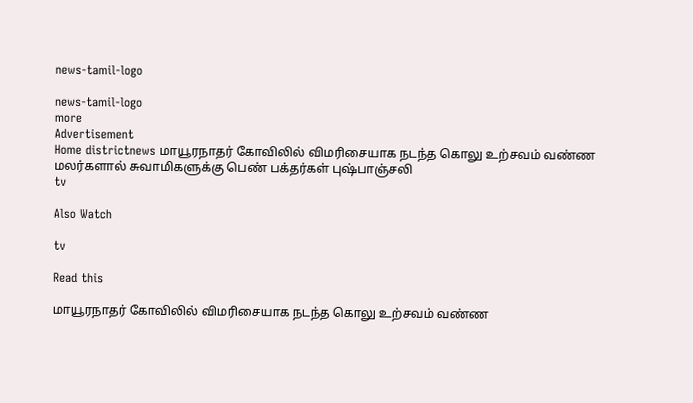news-tamil-logo

news-tamil-logo
more
Advertisement
Home districtnews மாயூரநாதர் கோவிலில் விமரிசையாக நடந்த கொலு உற்சவம் வண்ண மலர்களால் சுவாமிகளுக்கு பெண் பக்தர்கள் புஷ்பாஞ்சலி
tv

Also Watch

tv

Read this

மாயூரநாதர் கோவிலில் விமரிசையாக நடந்த கொலு உற்சவம் வண்ண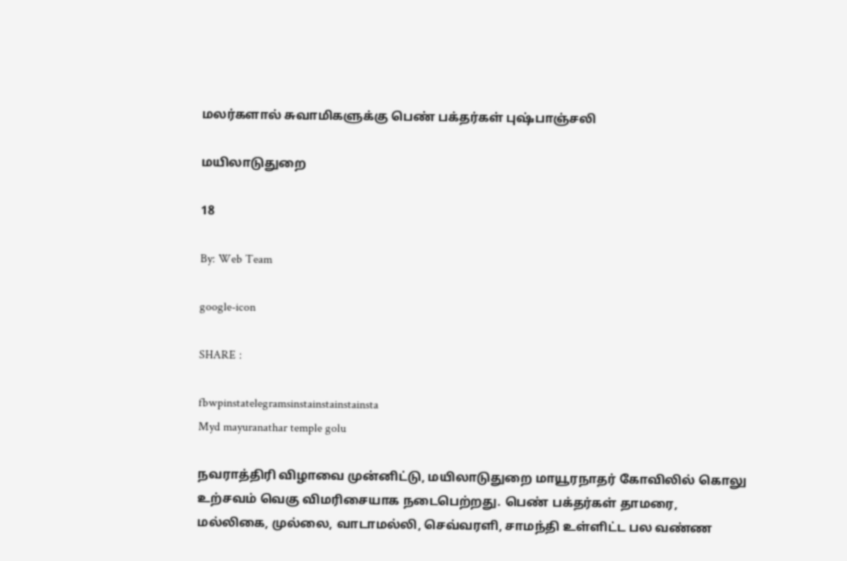மலர்களால் சுவாமிகளுக்கு பெண் பக்தர்கள் புஷ்பாஞ்சலி

மயிலாடுதுறை

18

By: Web Team

google-icon

SHARE :

fbwpinstatelegramsinstainstainstainsta
Myd mayuranathar temple golu

நவராத்திரி விழாவை முன்னிட்டு, மயிலாடுதுறை மாயூரநாதர் கோவிலில் கொலு உற்சவம் வெகு விமரிசையாக நடைபெற்றது. பெண் பக்தர்கள் தாமரை, மல்லிகை, முல்லை, வாடாமல்லி, செவ்வரளி, சாமந்தி உள்ளிட்ட பல வண்ண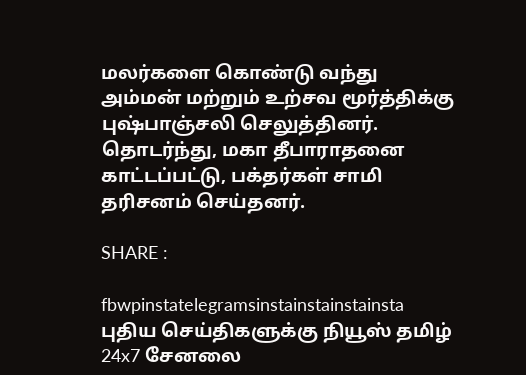மலர்களை கொண்டு வந்து அம்மன் மற்றும் உற்சவ மூர்த்திக்கு புஷ்பாஞ்சலி செலுத்தினர். தொடர்ந்து, மகா தீபாராதனை காட்டப்பட்டு, பக்தர்கள் சாமி தரிசனம் செய்தனர்.

SHARE :

fbwpinstatelegramsinstainstainstainsta
புதிய செய்திகளுக்கு நியூஸ் தமிழ் 24x7 சேனலை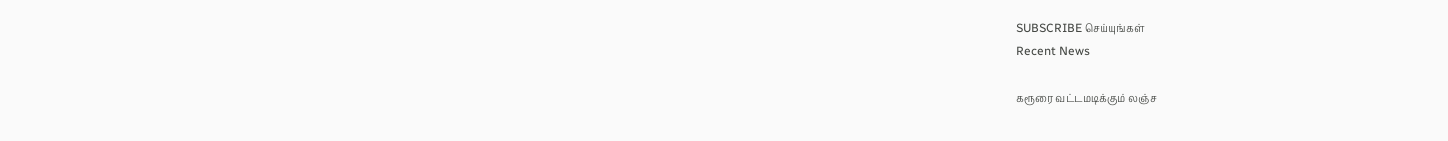SUBSCRIBE செய்யுங்கள்
Recent News

கரூரை வட்டமடிக்கும் லஞ்ச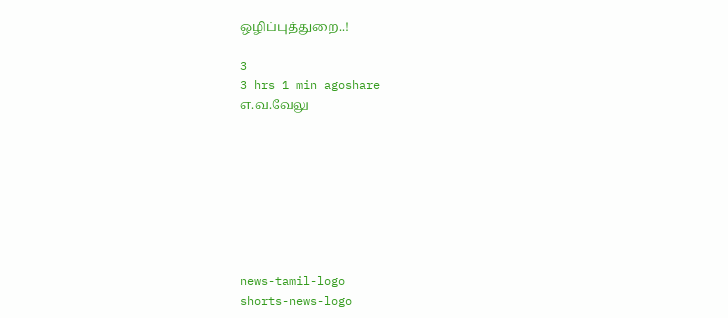ஒழிப்புத்துறை..!

3
3 hrs 1 min agoshare
எ.வ.வேலு








news-tamil-logo
shorts-news-logo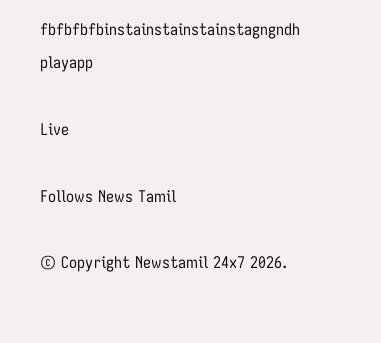fbfbfbfbinstainstainstainstagngndh
playapp

Live

Follows News Tamil

© Copyright Newstamil 24x7 2026.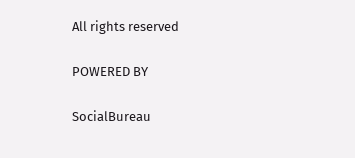All rights reserved

POWERED BY

SocialBureau